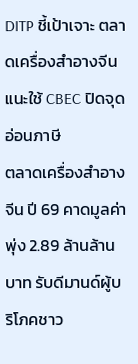DITP ชี้เป้าเจาะ ตลาดเครื่องสำอางจีน แนะใช้ CBEC ปิดจุดอ่อนภาษี
ตลาดเครื่องสำอางจีน ปี 69 คาดมูลค่าพุ่ง 2.89 ล้านล้านบาท รับดีมานด์ผู้บริโภคชาว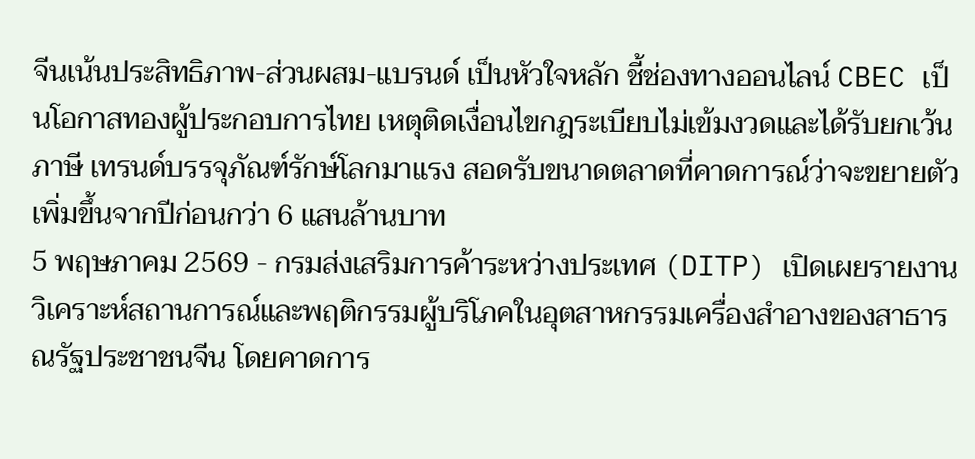จีนเน้นประสิทธิภาพ-ส่วนผสม-แบรนด์ เป็นหัวใจหลัก ชี้ช่องทางออนไลน์ CBEC เป็นโอกาสทองผู้ประกอบการไทย เหตุติดเงื่อนไขกฎระเบียบไม่เข้มงวดและได้รับยกเว้นภาษี เทรนด์บรรจุภัณฑ์รักษ์โลกมาแรง สอดรับขนาดตลาดที่คาดการณ์ว่าจะขยายตัวเพิ่มขึ้นจากปีก่อนกว่า 6 แสนล้านบาท
5 พฤษภาคม 2569 - กรมส่งเสริมการค้าระหว่างประเทศ (DITP) เปิดเผยรายงานวิเคราะห์สถานการณ์และพฤติกรรมผู้บริโภคในอุตสาหกรรมเครื่องสำอางของสาธารณรัฐประชาชนจีน โดยคาดการ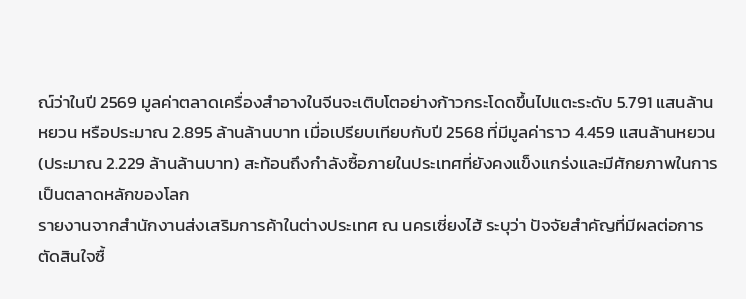ณ์ว่าในปี 2569 มูลค่าตลาดเครื่องสำอางในจีนจะเติบโตอย่างก้าวกระโดดขึ้นไปแตะระดับ 5.791 แสนล้านหยวน หรือประมาณ 2.895 ล้านล้านบาท เมื่อเปรียบเทียบกับปี 2568 ที่มีมูลค่าราว 4.459 แสนล้านหยวน (ประมาณ 2.229 ล้านล้านบาท) สะท้อนถึงกำลังซื้อภายในประเทศที่ยังคงแข็งแกร่งและมีศักยภาพในการเป็นตลาดหลักของโลก
รายงานจากสำนักงานส่งเสริมการค้าในต่างประเทศ ณ นครเซี่ยงไฮ้ ระบุว่า ปัจจัยสำคัญที่มีผลต่อการตัดสินใจซื้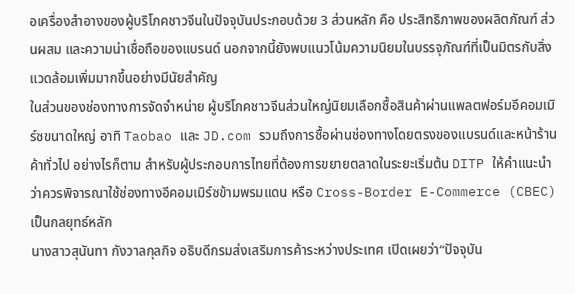อเครื่องสำอางของผู้บริโภคชาวจีนในปัจจุบันประกอบด้วย 3 ส่วนหลัก คือ ประสิทธิภาพของผลิตภัณฑ์ ส่วนผสม และความน่าเชื่อถือของแบรนด์ นอกจากนี้ยังพบแนวโน้มความนิยมในบรรจุภัณฑ์ที่เป็นมิตรกับสิ่งแวดล้อมเพิ่มมากขึ้นอย่างมีนัยสำคัญ
ในส่วนของช่องทางการจัดจำหน่าย ผู้บริโภคชาวจีนส่วนใหญ่นิยมเลือกซื้อสินค้าผ่านแพลตฟอร์มอีคอมเมิร์ซขนาดใหญ่ อาทิ Taobao และ JD.com รวมถึงการซื้อผ่านช่องทางโดยตรงของแบรนด์และหน้าร้านค้าทั่วไป อย่างไรก็ตาม สำหรับผู้ประกอบการไทยที่ต้องการขยายตลาดในระยะเริ่มต้น DITP ให้คำแนะนำว่าควรพิจารณาใช้ช่องทางอีคอมเมิร์ซข้ามพรมแดน หรือ Cross-Border E-Commerce (CBEC) เป็นกลยุทธ์หลัก
นางสาวสุนันทา กังวาลกุลกิจ อธิบดีกรมส่งเสริมการค้าระหว่างประเทศ เปิดเผยว่า“ปัจจุบัน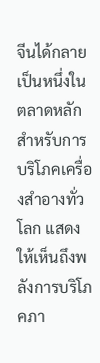จีนได้กลายเป็นหนึ่งในตลาดหลักสำหรับการบริโภคเครื่องสำอางทั่วโลก แสดงให้เห็นถึงพลังการบริโภคภา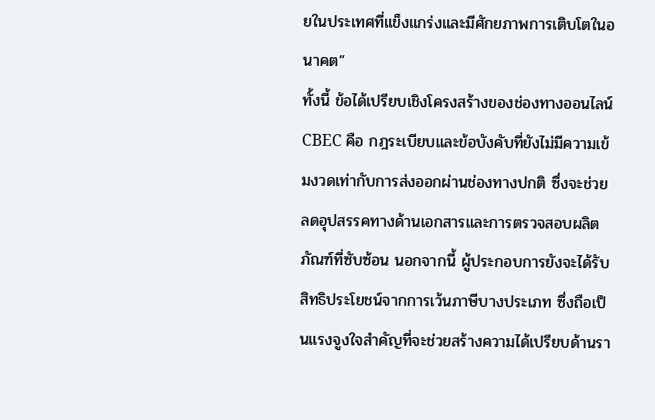ยในประเทศที่แข็งแกร่งและมีศักยภาพการเติบโตในอนาคต”
ทั้งนี้ ข้อได้เปรียบเชิงโครงสร้างของช่องทางออนไลน์ CBEC คือ กฎระเบียบและข้อบังคับที่ยังไม่มีความเข้มงวดเท่ากับการส่งออกผ่านช่องทางปกติ ซึ่งจะช่วยลดอุปสรรคทางด้านเอกสารและการตรวจสอบผลิตภัณฑ์ที่ซับซ้อน นอกจากนี้ ผู้ประกอบการยังจะได้รับสิทธิประโยชน์จากการเว้นภาษีบางประเภท ซึ่งถือเป็นแรงจูงใจสำคัญที่จะช่วยสร้างความได้เปรียบด้านรา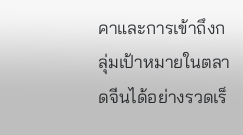คาและการเข้าถึงกลุ่มเป้าหมายในตลาดจีนได้อย่างรวดเร็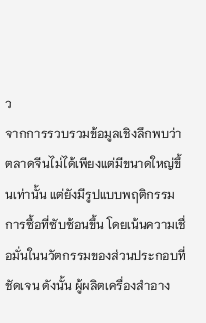ว
จากการรวบรวมข้อมูลเชิงลึกพบว่า ตลาดจีนไม่ได้เพียงแต่มีขนาดใหญ่ขึ้นเท่านั้น แต่ยังมีรูปแบบพฤติกรรมการซื้อที่ซับซ้อนขึ้น โดยเน้นความเชื่อมั่นในนวัตกรรมของส่วนประกอบที่ชัดเจน ดังนั้น ผู้ผลิตเครื่องสำอาง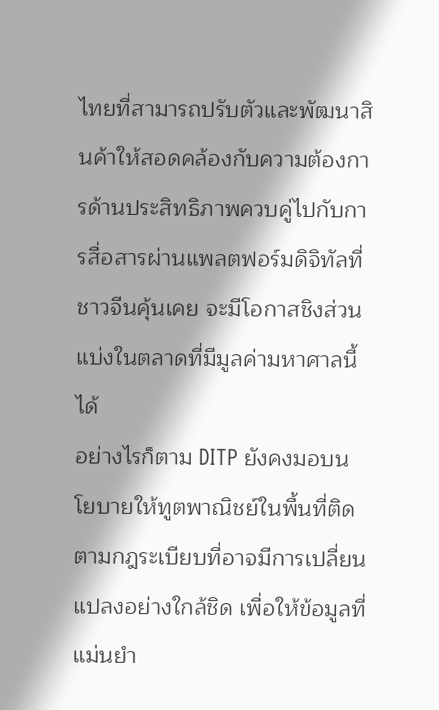ไทยที่สามารถปรับตัวและพัฒนาสินค้าให้สอดคล้องกับความต้องการด้านประสิทธิภาพควบคู่ไปกับการสื่อสารผ่านแพลตฟอร์มดิจิทัลที่ชาวจีนคุ้นเคย จะมีโอกาสชิงส่วนแบ่งในตลาดที่มีมูลค่ามหาศาลนี้ได้
อย่างไรก็ตาม DITP ยังคงมอบนโยบายให้ทูตพาณิชย์ในพื้นที่ติดตามกฎระเบียบที่อาจมีการเปลี่ยนแปลงอย่างใกล้ชิด เพื่อให้ข้อมูลที่แม่นยำ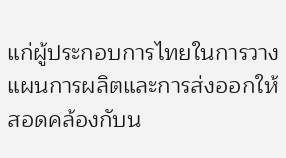แก่ผู้ประกอบการไทยในการวางแผนการผลิตและการส่งออกให้สอดคล้องกับน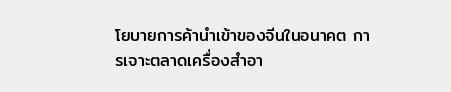โยบายการค้านำเข้าของจีนในอนาคต การเจาะตลาดเครื่องสำอา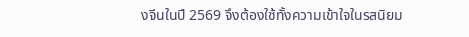งจีนในปี 2569 จึงต้องใช้ทั้งความเข้าใจในรสนิยม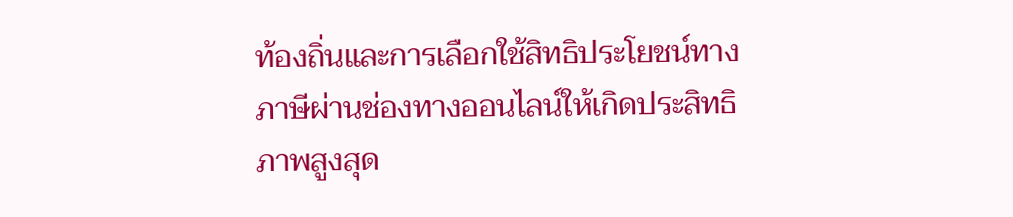ท้องถิ่นและการเลือกใช้สิทธิประโยชน์ทางภาษีผ่านช่องทางออนไลน์ให้เกิดประสิทธิภาพสูงสุด